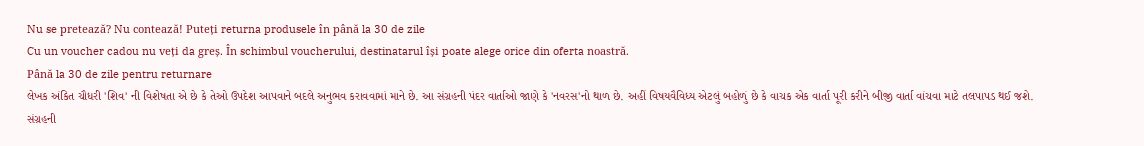Nu se pretează? Nu contează! Puteți returna produsele în până la 30 de zile
Cu un voucher cadou nu veți da greș. În schimbul voucherului, destinatarul își poate alege orice din oferta noastră.
Până la 30 de zile pentru returnare
લેખક અંકિત ચૌધરી 'શિવ' ની વિશેષતા એ છે કે તેઓ ઉપદેશ આપવાને બદલે અનુભવ કરાવવામાં માને છે. આ સંગ્રહની પંદર વાર્તાઓ જાણે કે 'નવરસ'નો થાળ છે. અહીં વિષયવૈવિધ્ય એટલું બહોળું છે કે વાચક એક વાર્તા પૂરી કરીને બીજી વાર્તા વાંચવા માટે તલપાપડ થઈ જશે.
સંગ્રહની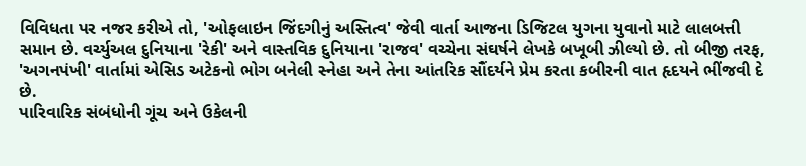વિવિધતા પર નજર કરીએ તો, 'ઓફલાઇન જિંદગીનું અસ્તિત્વ' જેવી વાર્તા આજના ડિજિટલ યુગના યુવાનો માટે લાલબત્તી સમાન છે. વર્ચ્યુઅલ દુનિયાના 'રેકી' અને વાસ્તવિક દુનિયાના 'રાજવ' વચ્ચેના સંઘર્ષને લેખકે બખૂબી ઝીલ્યો છે. તો બીજી તરફ, 'અગનપંખી' વાર્તામાં એસિડ અટેકનો ભોગ બનેલી સ્નેહા અને તેના આંતરિક સૌંદર્યને પ્રેમ કરતા કબીરની વાત હૃદયને ભીંજવી દે છે.
પારિવારિક સંબંધોની ગૂંચ અને ઉકેલની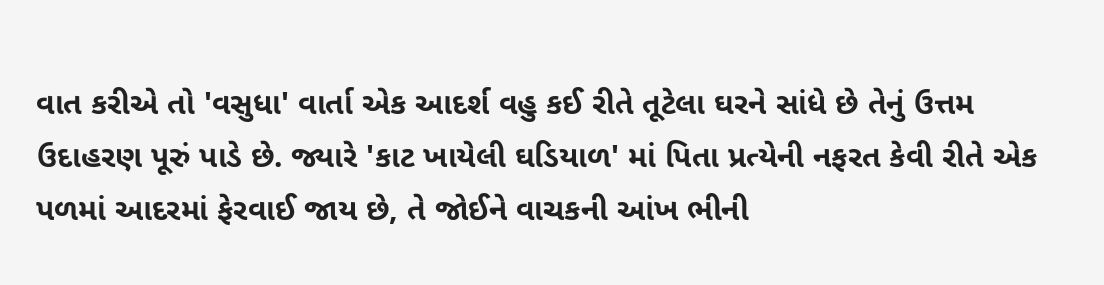વાત કરીએ તો 'વસુધા' વાર્તા એક આદર્શ વહુ કઈ રીતે તૂટેલા ઘરને સાંધે છે તેનું ઉત્તમ ઉદાહરણ પૂરું પાડે છે. જ્યારે 'કાટ ખાયેલી ઘડિયાળ' માં પિતા પ્રત્યેની નફરત કેવી રીતે એક પળમાં આદરમાં ફેરવાઈ જાય છે, તે જોઈને વાચકની આંખ ભીની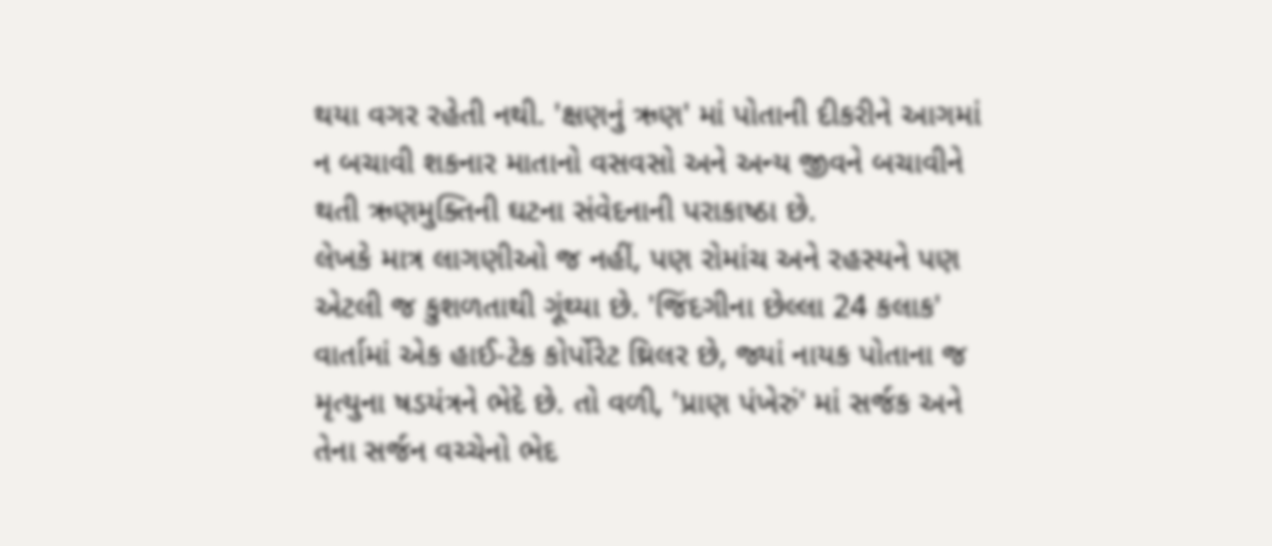થયા વગર રહેતી નથી. 'ક્ષણનું ઋણ' માં પોતાની દીકરીને આગમાં ન બચાવી શકનાર માતાનો વસવસો અને અન્ય જીવને બચાવીને થતી ઋણમુક્તિની ઘટના સંવેદનાની પરાકાષ્ઠા છે.
લેખકે માત્ર લાગણીઓ જ નહીં, પણ રોમાંચ અને રહસ્યને પણ એટલી જ કુશળતાથી ગૂંથ્યા છે. 'જિંદગીના છેલ્લા 24 કલાક' વાર્તામાં એક હાઈ-ટેક કોર્પોરેટ થ્રિલર છે, જ્યાં નાયક પોતાના જ મૃત્યુના ષડયંત્રને ભેદે છે. તો વળી, 'પ્રાણ પંખેરું' માં સર્જક અને તેના સર્જન વચ્ચેનો ભેદ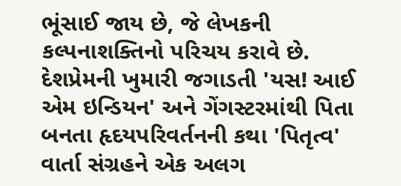ભૂંસાઈ જાય છે, જે લેખકની કલ્પનાશક્તિનો પરિચય કરાવે છે. દેશપ્રેમની ખુમારી જગાડતી 'યસ! આઈ એમ ઇન્ડિયન' અને ગેંગસ્ટરમાંથી પિતા બનતા હૃદયપરિવર્તનની કથા 'પિતૃત્વ' વાર્તા સંગ્રહને એક અલગ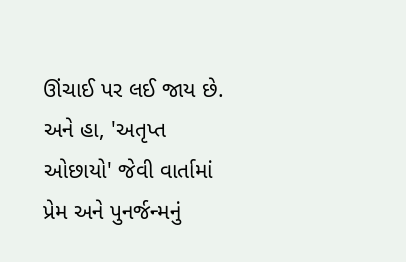ઊંચાઈ પર લઈ જાય છે. અને હા, 'અતૃપ્ત ઓછાયો' જેવી વાર્તામાં પ્રેમ અને પુનર્જન્મનું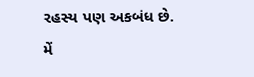રહસ્ય પણ અકબંધ છે.
મેં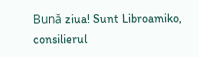Bună ziua! Sunt Libroamiko, consilierul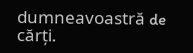dumneavoastră de cărți.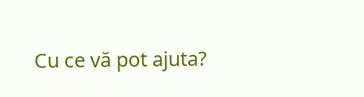Cu ce vă pot ajuta?